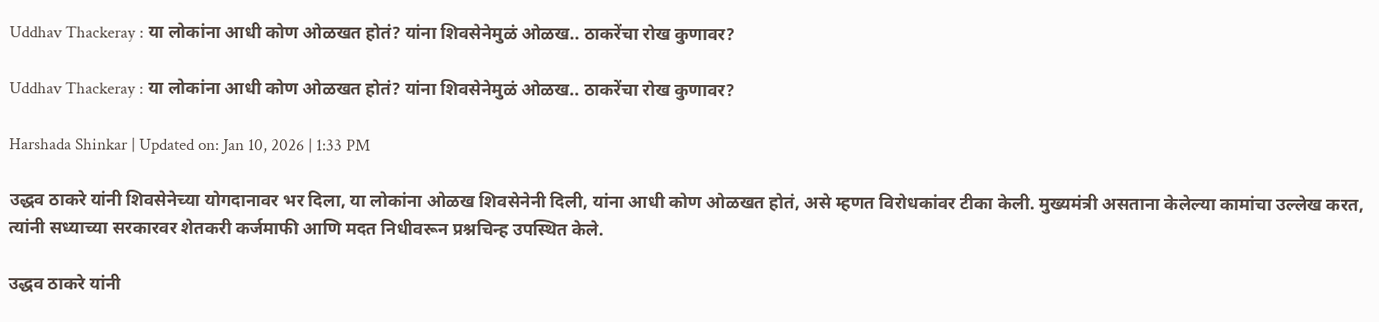Uddhav Thackeray : या लोकांना आधी कोण ओळखत होतं? यांना शिवसेनेमुळं ओळख.. ठाकरेंचा रोख कुणावर?

Uddhav Thackeray : या लोकांना आधी कोण ओळखत होतं? यांना शिवसेनेमुळं ओळख.. ठाकरेंचा रोख कुणावर?

Harshada Shinkar | Updated on: Jan 10, 2026 | 1:33 PM

उद्धव ठाकरे यांनी शिवसेनेच्या योगदानावर भर दिला, या लोकांना ओळख शिवसेनेनी दिली, यांना आधी कोण ओळखत होतं, असे म्हणत विरोधकांवर टीका केली. मुख्यमंत्री असताना केलेल्या कामांचा उल्लेख करत, त्यांनी सध्याच्या सरकारवर शेतकरी कर्जमाफी आणि मदत निधीवरून प्रश्नचिन्ह उपस्थित केले.

उद्धव ठाकरे यांनी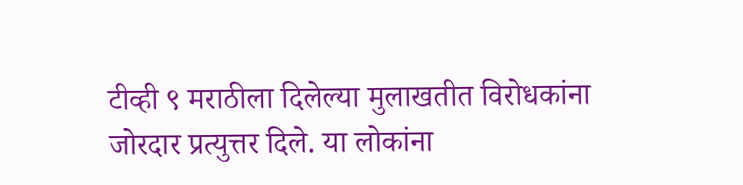टीव्ही ९ मराठीला दिलेल्या मुलाखतीत विरोधकांना जोरदार प्रत्युत्तर दिले. या लोकांना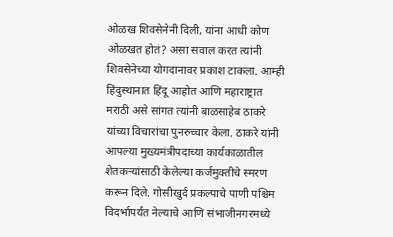ओळख शिवसेनेनी दिली, यांना आधी कोण ओळखत होतं? असा सवाल करत त्यांनी शिवसेनेच्या योगदानावर प्रकाश टाकला. आम्ही हिंदुस्थानात हिंदू आहोत आणि महाराष्ट्रात मराठी असे सांगत त्यांनी बाळसाहेब ठाकरे यांच्या विचारांचा पुनरुच्चार केला. ठाकरे यांनी आपल्या मुख्यमंत्रीपदाच्या कार्यकाळातील शेतकऱ्यांसाठी केलेल्या कर्जमुक्तीचे स्मरण करून दिले. गोसीखुर्द प्रकल्पाचे पाणी पश्चिम विदर्भापर्यंत नेल्याचे आणि संभाजीनगरमध्ये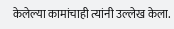केलेल्या कामांचाही त्यांनी उल्लेख केला.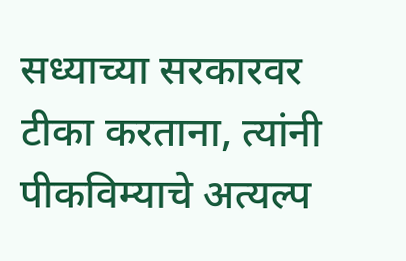सध्याच्या सरकारवर टीका करताना, त्यांनी पीकविम्याचे अत्यल्प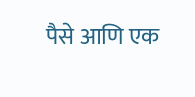पैसे आणि एक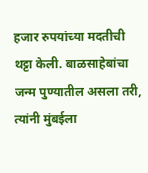हजार रुपयांच्या मदतीची थट्टा केली. बाळसाहेबांचा जन्म पुण्यातील असला तरी, त्यांनी मुंबईला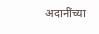अदानींच्या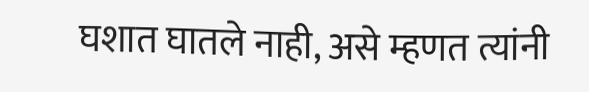घशात घातले नाही, असे म्हणत त्यांनी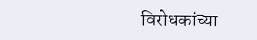विरोधकांच्या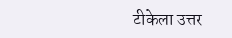टीकेला उत्तर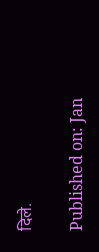दिले.

Published on: Jan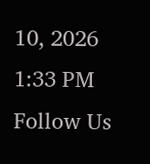10, 2026 1:33 PM
Follow Us